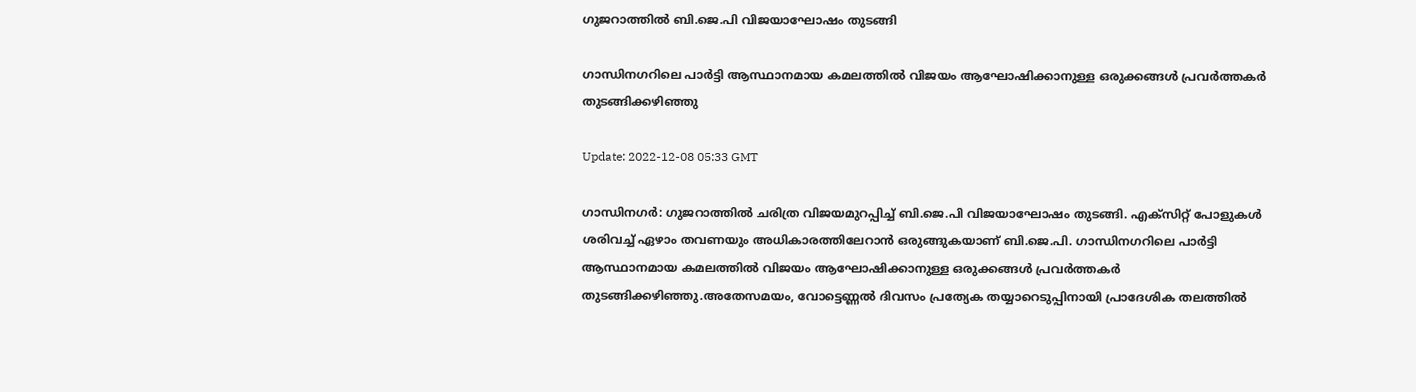ഗുജറാത്തില്‍ ബി.ജെ.പി വിജയാഘോഷം തുടങ്ങി

ഗാന്ധിനഗറിലെ പാർട്ടി ആസ്ഥാനമായ കമലത്തിൽ വിജയം ആഘോഷിക്കാനുള്ള ഒരുക്കങ്ങൾ പ്രവർത്തകർ തുടങ്ങിക്കഴിഞ്ഞു

Update: 2022-12-08 05:33 GMT

ഗാന്ധിനഗര്‍: ഗുജറാത്തില്‍ ചരിത്ര വിജയമുറപ്പിച്ച് ബി.ജെ.പി വിജയാഘോഷം തുടങ്ങി. എക്സിറ്റ് പോളുകള്‍ ശരിവച്ച് ഏഴാം തവണയും അധികാരത്തിലേറാന്‍ ഒരുങ്ങുകയാണ് ബി.ജെ.പി. ഗാന്ധിനഗറിലെ പാർട്ടി ആസ്ഥാനമായ കമലത്തിൽ വിജയം ആഘോഷിക്കാനുള്ള ഒരുക്കങ്ങൾ പ്രവർത്തകർ തുടങ്ങിക്കഴിഞ്ഞു.അതേസമയം, വോട്ടെണ്ണൽ ദിവസം പ്രത്യേക തയ്യാറെടുപ്പിനായി പ്രാദേശിക തലത്തിൽ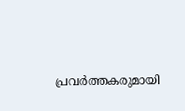പ്രവർത്തകരുമായി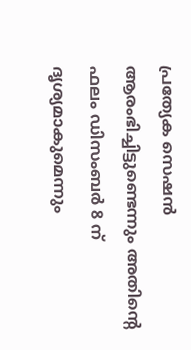പ്രത്യേക സെഷൻ ആരംഭിച്ചിട്ടുണ്ടെന്നും അതിന്‍റെ ഫലം ഡിസംബർ 8 ന് ദൃശ്യമാകുമെന്നും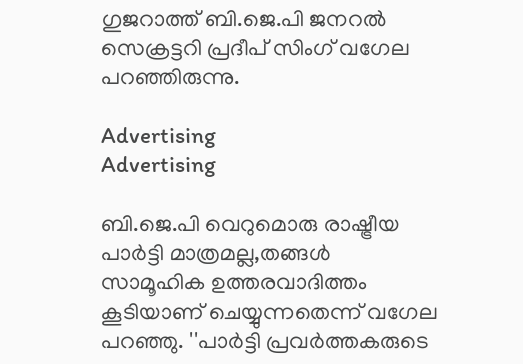ഗുജറാത്ത് ബി.ജെ.പി ജനറൽ സെക്രട്ടറി പ്രദീപ് സിംഗ് വഗേല പറഞ്ഞിരുന്നു.

Advertising
Advertising

ബി.ജെ.പി വെറുമൊരു രാഷ്ട്രീയ പാർട്ടി മാത്രമല്ല,തങ്ങൾ സാമൂഹിക ഉത്തരവാദിത്തം കൂടിയാണ് ചെയ്യുന്നതെന്ന് വഗേല പറഞ്ഞു. ''പാർട്ടി പ്രവർത്തകരുടെ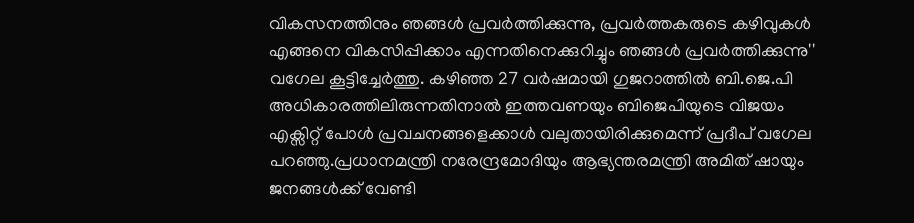വികസനത്തിനും ഞങ്ങൾ പ്രവർത്തിക്കുന്നു, പ്രവർത്തകരുടെ കഴിവുകൾ എങ്ങനെ വികസിപ്പിക്കാം എന്നതിനെക്കുറിച്ചും ഞങ്ങൾ പ്രവർത്തിക്കുന്നു'' വഗേല കൂട്ടിച്ചേര്‍ത്തു. കഴിഞ്ഞ 27 വർഷമായി ഗുജറാത്തിൽ ബി.ജെ.പി അധികാരത്തിലിരുന്നതിനാൽ ഇത്തവണയും ബിജെപിയുടെ വിജയം എക്സിറ്റ് പോള്‍ പ്രവചനങ്ങളെക്കാള്‍ വലുതായിരിക്കുമെന്ന് പ്രദീപ് വഗേല പറഞ്ഞു.പ്രധാനമന്ത്രി നരേന്ദ്രമോദിയും ആഭ്യന്തരമന്ത്രി അമിത് ഷായും ജനങ്ങൾക്ക് വേണ്ടി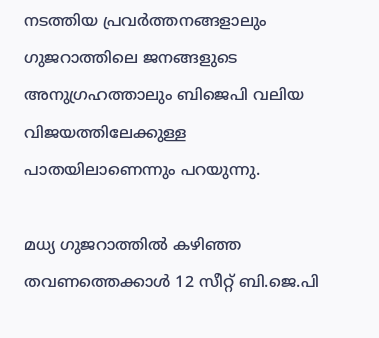നടത്തിയ പ്രവർത്തനങ്ങളാലും ഗുജറാത്തിലെ ജനങ്ങളുടെ അനുഗ്രഹത്താലും ബിജെപി വലിയ വിജയത്തിലേക്കുള്ള പാതയിലാണെന്നും പറയുന്നു.

മധ്യ ഗുജറാത്തില്‍ കഴിഞ്ഞ തവണത്തെക്കാള്‍ 12 സീറ്റ് ബി.ജെ.പി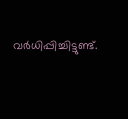വര്‍ധിപ്പിച്ചിട്ടുണ്ട്.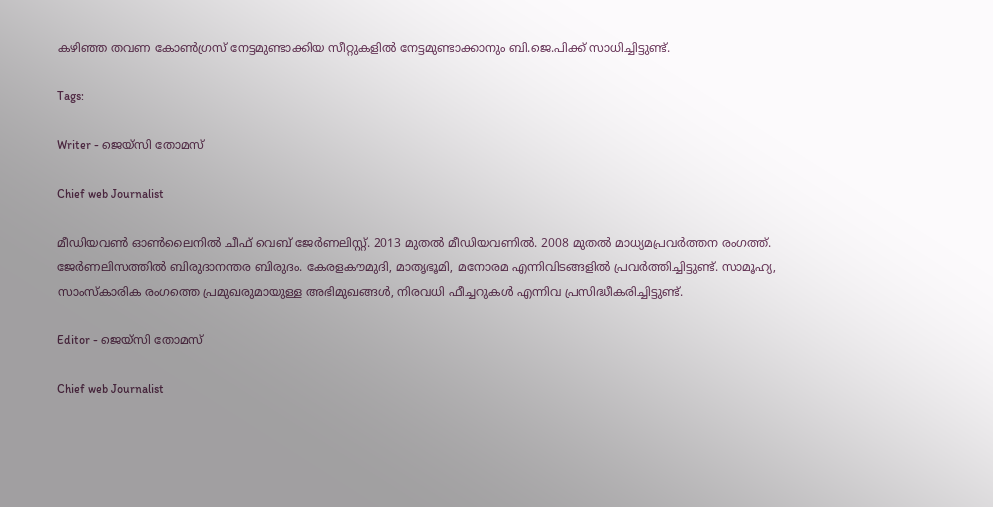കഴിഞ്ഞ തവണ കോൺഗ്രസ് നേട്ടമുണ്ടാക്കിയ സീറ്റുകളിൽ നേട്ടമുണ്ടാക്കാനും ബി.ജെ.പിക്ക് സാധിച്ചിട്ടുണ്ട്.

Tags:

Writer - ജെയ്സി തോമസ്

Chief web Journalist

മീഡിയവൺ ഓൺലൈനിൽ ചീഫ് വെബ് ജേർണലിസ്റ്റ്. 2013 മുതൽ മീഡിയവണിൽ. 2008 മുതൽ മാധ്യമപ്രവർത്തന രംഗത്ത്. ജേർണലിസത്തിൽ ബിരുദാനന്തര ബിരുദം. കേരളകൗമുദി, മാതൃഭൂമി, മനോരമ എന്നിവിടങ്ങളിൽ പ്രവർത്തിച്ചിട്ടുണ്ട്. സാമൂഹ്യ, സാംസ്‌കാരിക രംഗത്തെ പ്രമുഖരുമായുള്ള അഭിമുഖങ്ങൾ, നിരവധി ഫീച്ചറുകൾ എന്നിവ പ്രസിദ്ധീകരിച്ചിട്ടുണ്ട്.

Editor - ജെയ്സി തോമസ്

Chief web Journalist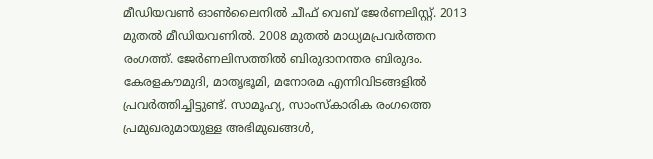മീഡിയവൺ ഓൺലൈനിൽ ചീഫ് വെബ് ജേർണലിസ്റ്റ്. 2013 മുതൽ മീഡിയവണിൽ. 2008 മുതൽ മാധ്യമപ്രവർത്തന രംഗത്ത്. ജേർണലിസത്തിൽ ബിരുദാനന്തര ബിരുദം. കേരളകൗമുദി, മാതൃഭൂമി, മനോരമ എന്നിവിടങ്ങളിൽ പ്രവർത്തിച്ചിട്ടുണ്ട്. സാമൂഹ്യ, സാംസ്‌കാരിക രംഗത്തെ പ്രമുഖരുമായുള്ള അഭിമുഖങ്ങൾ,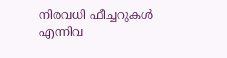നിരവധി ഫീച്ചറുകൾ എന്നിവ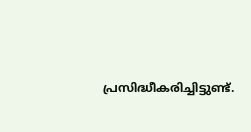പ്രസിദ്ധീകരിച്ചിട്ടുണ്ട്.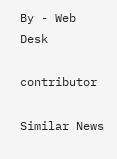By - Web Desk

contributor

Similar News